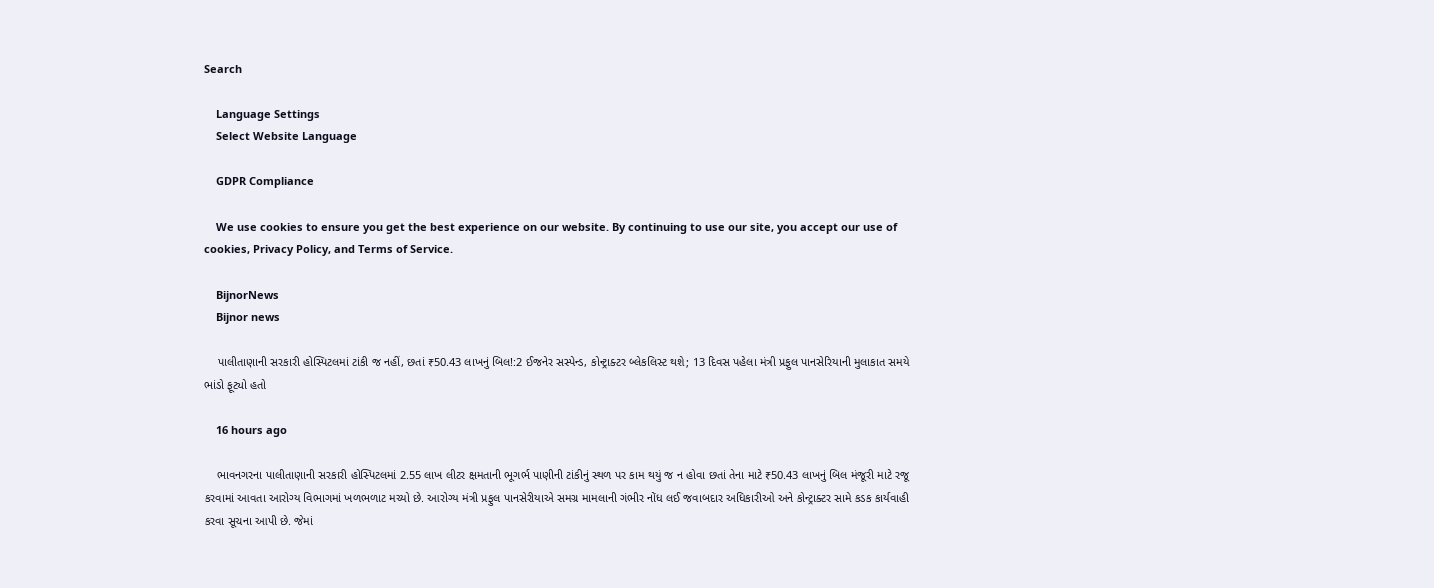Search

    Language Settings
    Select Website Language

    GDPR Compliance

    We use cookies to ensure you get the best experience on our website. By continuing to use our site, you accept our use of cookies, Privacy Policy, and Terms of Service.

    BijnorNews
    Bijnor news

    પાલીતાણાની સરકારી હોસ્પિટલમાં ટાંકી જ નહીં, છતાં ₹50.43 લાખનું બિલ!:2 ઈજનેર સસ્પેન્ડ, કોન્ટ્રાક્ટર બ્લેકલિસ્ટ થશે; 13 દિવસ પહેલા મંત્રી પ્રફુલ પાનસેરિયાની મુલાકાત સમયે ભાંડો ફૂટ્યો હતો

    16 hours ago

    ભાવનગરના પાલીતાણાની સરકારી હોસ્પિટલમાં 2.55 લાખ લીટર ક્ષમતાની ભૂગર્ભ પાણીની ટાંકીનું સ્થળ પર કામ થયું જ ન હોવા છતાં તેના માટે ₹50.43 લાખનું બિલ મંજૂરી માટે રજૂ કરવામાં આવતા આરોગ્ય વિભાગમાં ખળભળાટ મચ્યો છે. આરોગ્ય મંત્રી પ્રફુલ પાનસેરીયાએ સમગ્ર મામલાની ગંભીર નોંધ લઈ જવાબદાર અધિકારીઓ અને કોન્ટ્રાક્ટર સામે કડક કાર્યવાહી કરવા સૂચના આપી છે. જેમાં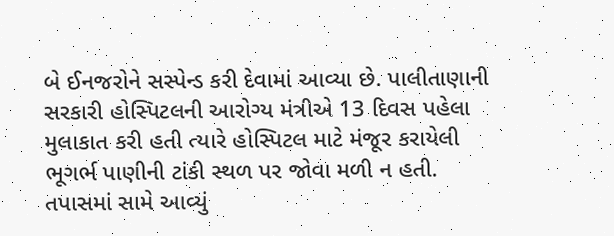બે ઈનજરોને સસ્પેન્ડ કરી દેવામાં આવ્યા છે. પાલીતાણાની સરકારી હોસ્પિટલની આરોગ્ય મંત્રીએ 13 દિવસ પહેલા મુલાકાત કરી હતી ત્યારે હોસ્પિટલ માટે મંજૂર કરાયેલી ભૂગર્ભ પાણીની ટાંકી સ્થળ પર જોવા મળી ન હતી. તપાસમાં સામે આવ્યું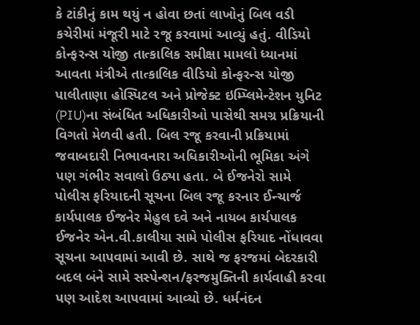કે ટાંકીનું કામ થયું ન હોવા છતાં લાખોનું બિલ વડી કચેરીમાં મંજૂરી માટે રજૂ કરવામાં આવ્યું હતું. વીડિયો કોન્ફરન્સ યોજી તાત્કાલિક સમીક્ષા મામલો ધ્યાનમાં આવતા મંત્રીએ તાત્કાલિક વીડિયો કોન્ફરન્સ યોજી પાલીતાણા હોસ્પિટલ અને પ્રોજેક્ટ ઇમ્પ્લિમેન્ટેશન યુનિટ (PIU)ના સંબંધિત અધિકારીઓ પાસેથી સમગ્ર પ્રક્રિયાની વિગતો મેળવી હતી. બિલ રજૂ કરવાની પ્રક્રિયામાં જવાબદારી નિભાવનારા અધિકારીઓની ભૂમિકા અંગે પણ ગંભીર સવાલો ઉઠ્યા હતા. બે ઈજનેરો સામે પોલીસ ફરિયાદની સૂચના બિલ રજૂ કરનાર ઈન્ચાર્જ કાર્યપાલક ઈજનેર મેહુલ દવે અને નાયબ કાર્યપાલક ઈજનેર એન.વી.કાલીયા સામે પોલીસ ફરિયાદ નોંધાવવા સૂચના આપવામાં આવી છે. સાથે જ ફરજમાં બેદરકારી બદલ બંને સામે સસ્પેન્શન/ફરજમુક્તિની કાર્યવાહી કરવા પણ આદેશ આપવામાં આવ્યો છે. ધર્મનંદન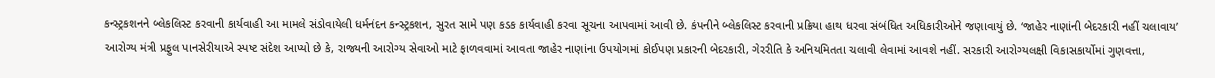કન્સ્ટ્રકશનને બ્લેકલિસ્ટ કરવાની કાર્યવાહી આ મામલે સંડોવાયેલી ધર્મનંદન કન્સ્ટ્રકશન, સુરત સામે પણ કડક કાર્યવાહી કરવા સૂચના આપવામાં આવી છે. કંપનીને બ્લેકલિસ્ટ કરવાની પ્રક્રિયા હાથ ધરવા સંબંધિત અધિકારીઓને જણાવાયું છે. ‘જાહેર નાણાંની બેદરકારી નહીં ચલાવાય’ આરોગ્ય મંત્રી પ્રફુલ પાનસેરીયાએ સ્પષ્ટ સંદેશ આપ્યો છે કે, રાજ્યની આરોગ્ય સેવાઓ માટે ફાળવવામાં આવતા જાહેર નાણાંના ઉપયોગમાં કોઈપણ પ્રકારની બેદરકારી, ગેરરીતિ કે અનિયમિતતા ચલાવી લેવામાં આવશે નહીં. સરકારી આરોગ્યલક્ષી વિકાસકાર્યોમાં ગુણવત્તા,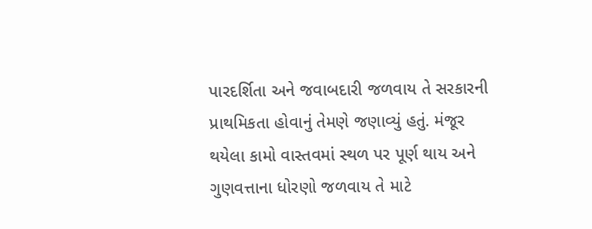પારદર્શિતા અને જવાબદારી જળવાય તે સરકારની પ્રાથમિકતા હોવાનું તેમણે જણાવ્યું હતું. મંજૂર થયેલા કામો વાસ્તવમાં સ્થળ પર પૂર્ણ થાય અને ગુણવત્તાના ધોરણો જળવાય તે માટે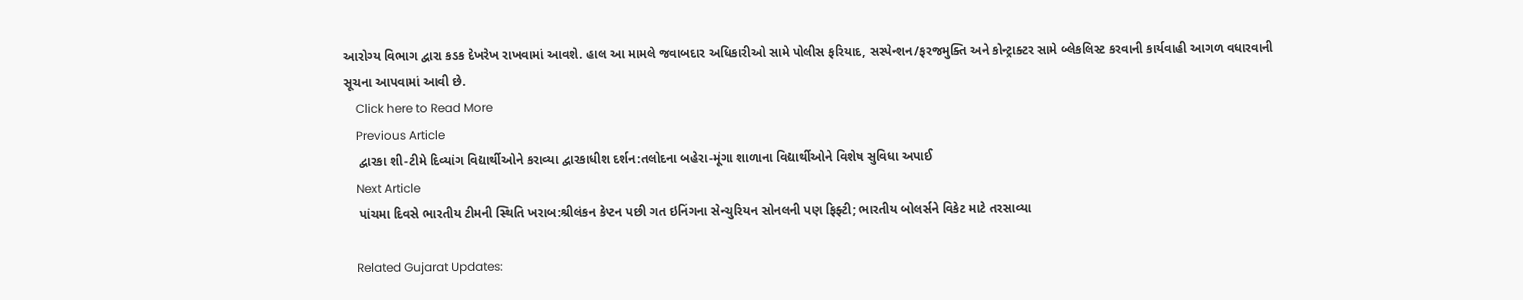આરોગ્ય વિભાગ દ્વારા કડક દેખરેખ રાખવામાં આવશે. હાલ આ મામલે જવાબદાર અધિકારીઓ સામે પોલીસ ફરિયાદ, સસ્પેન્શન/ફરજમુક્તિ અને કોન્ટ્રાક્ટર સામે બ્લેકલિસ્ટ કરવાની કાર્યવાહી આગળ વધારવાની સૂચના આપવામાં આવી છે.
    Click here to Read More
    Previous Article
    દ્વારકા શી-ટીમે દિવ્યાંગ વિદ્યાર્થીઓને કરાવ્યા દ્વારકાધીશ દર્શન:તલોદના બહેરા-મૂંગા શાળાના વિદ્યાર્થીઓને વિશેષ સુવિધા અપાઈ
    Next Article
    પાંચમા દિવસે ભારતીય ટીમની સ્થિતિ ખરાબ:શ્રીલંકન કેપ્ટન પછી ગત ઇનિંગના સેન્ચુરિયન સોનલની પણ ફિફ્ટી; ભારતીય બોલર્સને વિકેટ માટે તરસાવ્યા

    Related Gujarat Updates: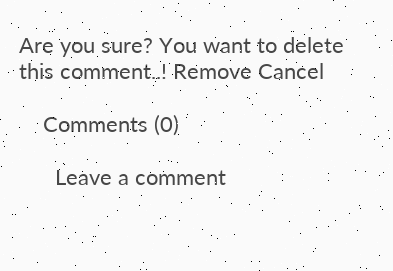Are you sure? You want to delete this comment..! Remove Cancel

    Comments (0)

      Leave a comment